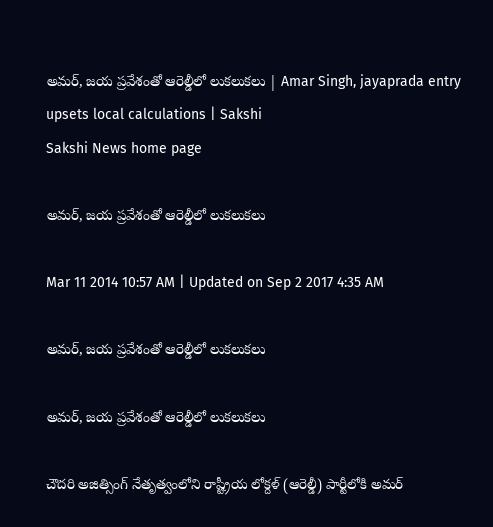అమర్, జయ ప్రవేశంతో ఆరెల్డీలో లుకలుకలు | Amar Singh, jayaprada entry upsets local calculations | Sakshi
Sakshi News home page

అమర్, జయ ప్రవేశంతో ఆరెల్డీలో లుకలుకలు

Mar 11 2014 10:57 AM | Updated on Sep 2 2017 4:35 AM

అమర్, జయ ప్రవేశంతో ఆరెల్డీలో లుకలుకలు

అమర్, జయ ప్రవేశంతో ఆరెల్డీలో లుకలుకలు

చౌదరి అజిత్సింగ్ నేతృత్వంలోని రాష్ట్రీయ లోక్దళ్ (ఆరెల్డీ) పార్టీలోకి అమర్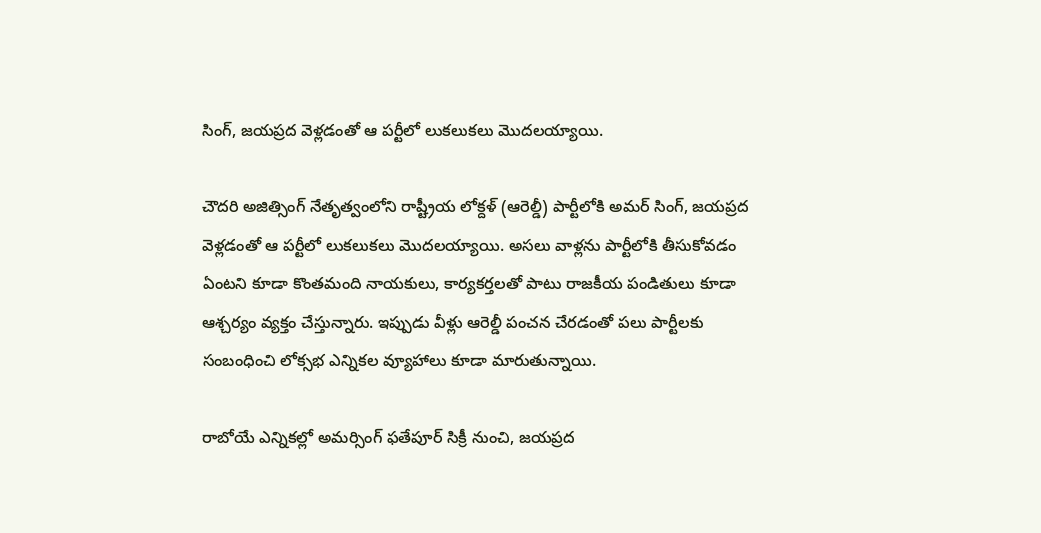సింగ్, జయప్రద వెళ్లడంతో ఆ పర్టీలో లుకలుకలు మొదలయ్యాయి.

చౌదరి అజిత్సింగ్ నేతృత్వంలోని రాష్ట్రీయ లోక్దళ్ (ఆరెల్డీ) పార్టీలోకి అమర్ సింగ్, జయప్రద వెళ్లడంతో ఆ పర్టీలో లుకలుకలు మొదలయ్యాయి. అసలు వాళ్లను పార్టీలోకి తీసుకోవడం ఏంటని కూడా కొంతమంది నాయకులు, కార్యకర్తలతో పాటు రాజకీయ పండితులు కూడా ఆశ్చర్యం వ్యక్తం చేస్తున్నారు. ఇప్పుడు వీళ్లు ఆరెల్డీ పంచన చేరడంతో పలు పార్టీలకు సంబంధించి లోక్సభ ఎన్నికల వ్యూహాలు కూడా మారుతున్నాయి.

రాబోయే ఎన్నికల్లో అమర్సింగ్ ఫతేపూర్ సిక్రీ నుంచి, జయప్రద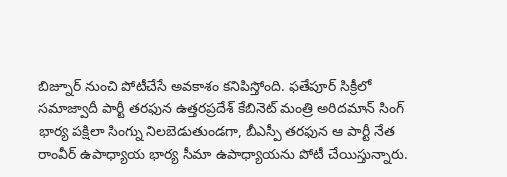బిజ్నూర్ నుంచి పోటీచేసే అవకాశం కనిపిస్తోంది. ఫతేపూర్ సిక్రీలో సమాజ్వాదీ పార్టీ తరఫున ఉత్తరప్రదేశ్ కేబినెట్ మంత్రి అరిదమాన్ సింగ్ భార్య పక్షిలా సింగ్ను నిలబెడుతుండగా, బీఎస్పీ తరఫున ఆ పార్టీ నేత రాంవీర్ ఉపాధ్యాయ భార్య సీమా ఉపాధ్యాయను పోటీ చేయిస్తున్నారు.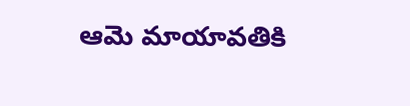ఆమె మాయావతికి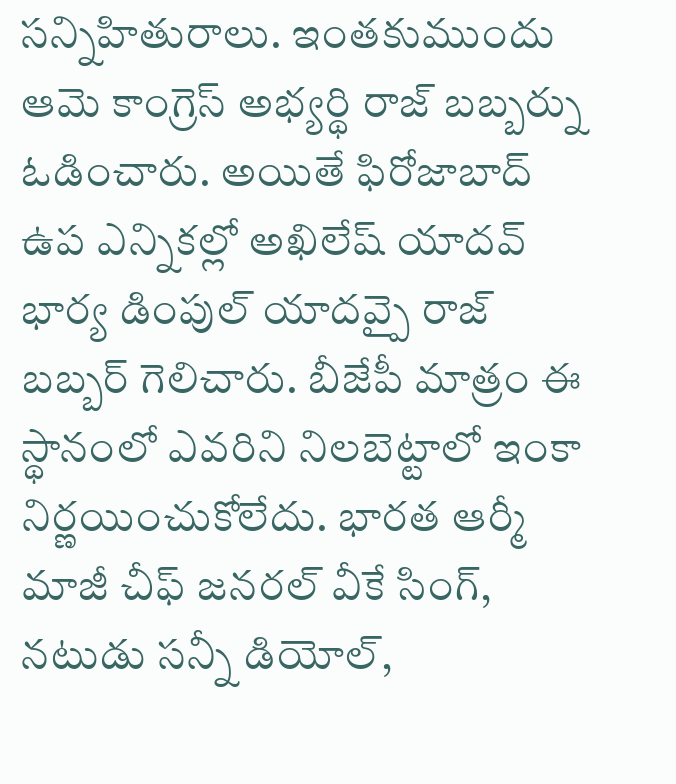సన్నిహితురాలు. ఇంతకుముందు ఆమె కాంగ్రెస్ అభ్యర్థి రాజ్ బబ్బర్ను ఓడించారు. అయితే ఫిరోజాబాద్ ఉప ఎన్నికల్లో అఖిలేష్ యాదవ్ భార్య డింపుల్ యాదవ్పై రాజ్ బబ్బర్ గెలిచారు. బీజేపీ మాత్రం ఈ స్థానంలో ఎవరిని నిలబెట్టాలో ఇంకా నిర్ణయించుకోలేదు. భారత ఆర్మీ మాజీ చీఫ్ జనరల్ వీకే సింగ్, నటుడు సన్నీ డియోల్,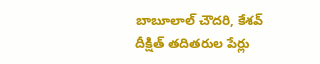బాబూలాల్ చౌదరి, కేశవ్ దీక్షిత్ తదితరుల పేర్లు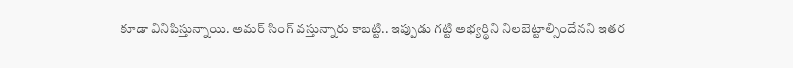కూడా వినిపిస్తున్నాయి. అమర్ సింగ్ వస్తున్నారు కాబట్టి.. ఇప్పుడు గట్టి అభ్యర్థిని నిలబెట్టాల్సిందేనని ఇతర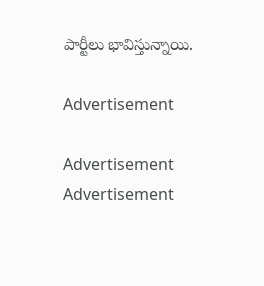పార్టీలు భావిస్తున్నాయి.

Advertisement

Advertisement
Advertisement